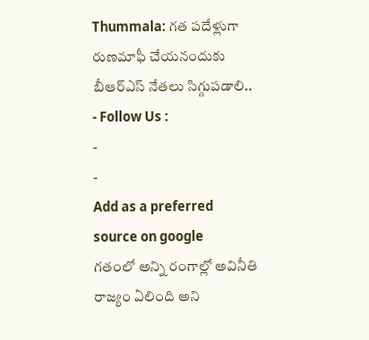Thummala: గత పదేళ్లుగా రుణమాఫీ చేయనందుకు బీఆర్ఎస్ నేతలు సిగ్గుపడాలి..
- Follow Us :
-
-
Add as a preferred
source on google
గతంలో అన్ని రంగాల్లో అవినీతి రాజ్యం ఏలింది అని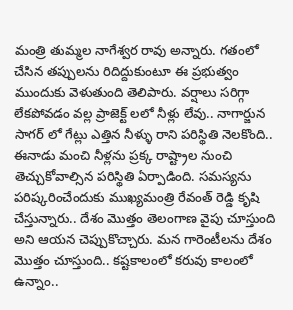మంత్రి తుమ్మల నాగేశ్వర రావు అన్నారు. గతంలో చేసిన తప్పులను రిదిద్దుకుంటూ ఈ ప్రభుత్వం ముందుకు వెళుతుంది తెలిపారు. వర్షాలు సరిగ్గా లేకపోవడం వల్ల ప్రాజెక్ట్ లలో నీళ్లు లేవు.. నాగార్జున సాగర్ లో గేట్లు ఎత్తిన నీళ్ళు రాని పరిస్థితి నెలకొంది.. ఈనాడు మంచి నీళ్లను ప్రక్క రాష్ట్రాల నుంచి తెచ్చుకోవాల్సిన పరిస్థితి ఏర్పాడింది. సమస్యను పరిష్కరించేందుకు ముఖ్యమంత్రి రేవంత్ రెడ్డి కృషి చేస్తున్నారు.. దేశం మొత్తం తెలంగాణ వైపు చూస్తుంది అని ఆయన చెప్పుకొచ్చారు. మన గారెంటీలను దేశం మొత్తం చూస్తుంది.. కష్టకాలంలో కరువు కాలంలో ఉన్నాం..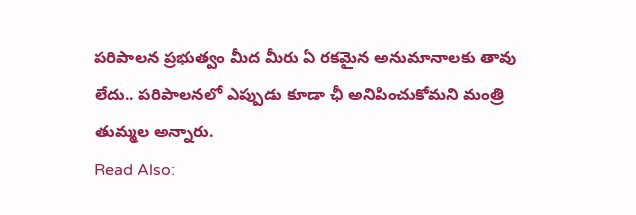పరిపాలన ప్రభుత్వం మీద మీరు ఏ రకమైన అనుమానాలకు తావు లేదు.. పరిపాలనలో ఎప్పుడు కూడా ఛీ అనిపించుకోమని మంత్రి తుమ్మల అన్నారు.
Read Also: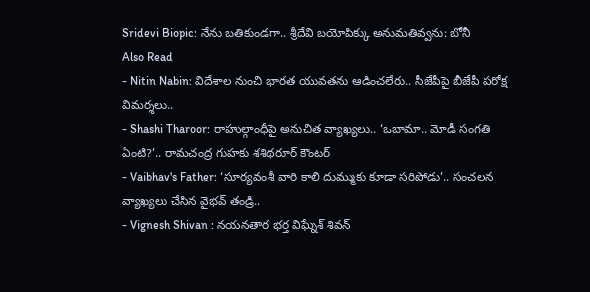Sridevi Biopic: నేను బతికుండగా.. శ్రీదేవి బయోపిక్కు అనుమతివ్వను: బోనీ
Also Read
- Nitin Nabin: విదేశాల నుంచి భారత యువతను ఆడించలేరు.. సీజేపీపై బీజేపీ పరోక్ష విమర్శలు..
- Shashi Tharoor: రాహుల్గాంధీపై అనుచిత వ్యాఖ్యలు.. ‘ఒబామా.. మోడీ సంగతి ఏంటి?’.. రామచంద్ర గుహకు శశిథరూర్ కౌంటర్
- Vaibhav's Father: ‘సూర్యవంశీ వారి కాలి దుమ్ముకు కూడా సరిపోడు’.. సంచలన వ్యాఖ్యలు చేసిన వైభవ్ తండ్రి..
- Vignesh Shivan : నయనతార భర్త విఘ్నేశ్ శివన్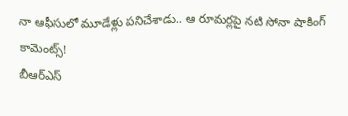నా ఆఫీసులో మూడేళ్లు పనిచేశాడు.. ఆ రూమర్లపై నటి సోనా షాకింగ్ కామెంట్స్!
బీఆర్ఎస్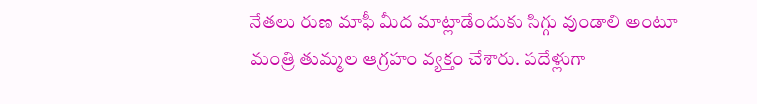నేతలు రుణ మాఫీ మీద మాట్లాడేందుకు సిగ్గు వుండాలి అంటూ మంత్రి తుమ్మల ఆగ్రహం వ్యక్తం చేశారు. పదేళ్లుగా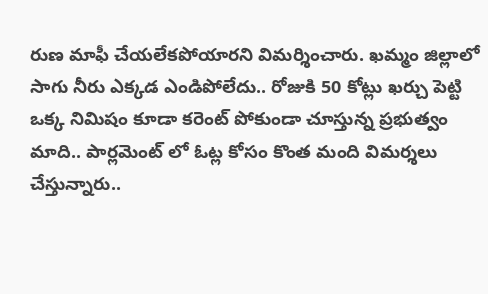రుణ మాఫీ చేయలేకపోయారని విమర్శించారు. ఖమ్మం జిల్లాలో సాగు నీరు ఎక్కడ ఎండిపోలేదు.. రోజుకి 50 కోట్లు ఖర్చు పెట్టి ఒక్క నిమిషం కూడా కరెంట్ పోకుండా చూస్తున్న ప్రభుత్వం మాది.. పార్లమెంట్ లో ఓట్ల కోసం కొంత మంది విమర్శలు చేస్తున్నారు..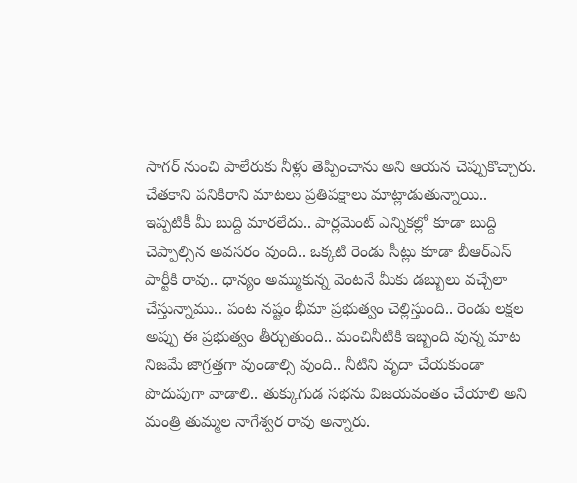సాగర్ నుంచి పాలేరుకు నీళ్లు తెప్పించాను అని ఆయన చెప్పుకొచ్చారు. చేతకాని పనికిరాని మాటలు ప్రతిపక్షాలు మాట్లాడుతున్నాయి.. ఇప్పటికీ మీ బుద్ది మారలేదు.. పార్లమెంట్ ఎన్నికల్లో కూడా బుద్ది చెప్పాల్సిన అవసరం వుంది.. ఒక్కటి రెండు సీట్లు కూడా బీఆర్ఎస్ పార్టీకి రావు.. ధాన్యం అమ్ముకున్న వెంటనే మీకు డబ్బులు వచ్చేలా చేస్తున్నాము.. పంట నష్టం భీమా ప్రభుత్వం చెల్లిస్తుంది.. రెండు లక్షల అప్పు ఈ ప్రభుత్వం తీర్చుతుంది.. మంచినీటికి ఇబ్బంది వున్న మాట నిజమే జాగ్రత్తగా వుండాల్సి వుంది.. నీటిని వృదా చేయకుండా పొదుపుగా వాడాలి.. తుక్కుగుడ సభను విజయవంతం చేయాలి అని మంత్రి తుమ్మల నాగేశ్వర రావు అన్నారు.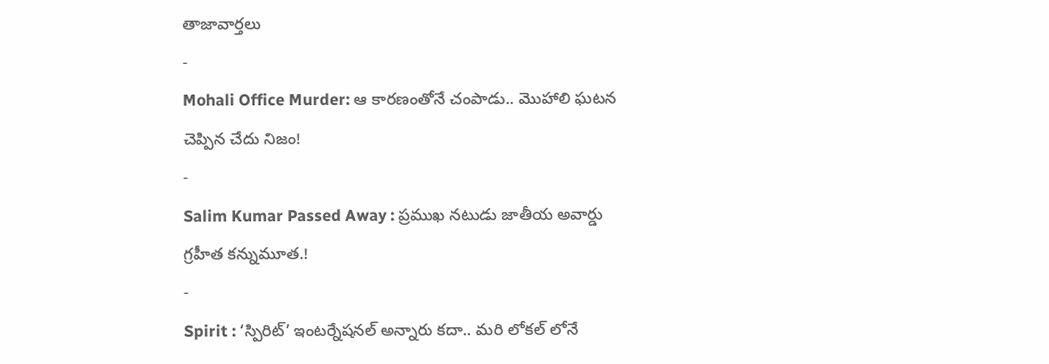తాజావార్తలు
-
Mohali Office Murder: ఆ కారణంతోనే చంపాడు.. మొహాలి ఘటన చెప్పిన చేదు నిజం!
-
Salim Kumar Passed Away : ప్రముఖ నటుడు జాతీయ అవార్డు గ్రహీత కన్నుమూత.!
-
Spirit : ‘స్పిరిట్’ ఇంటర్నేషనల్ అన్నారు కదా.. మరి లోకల్ లోనే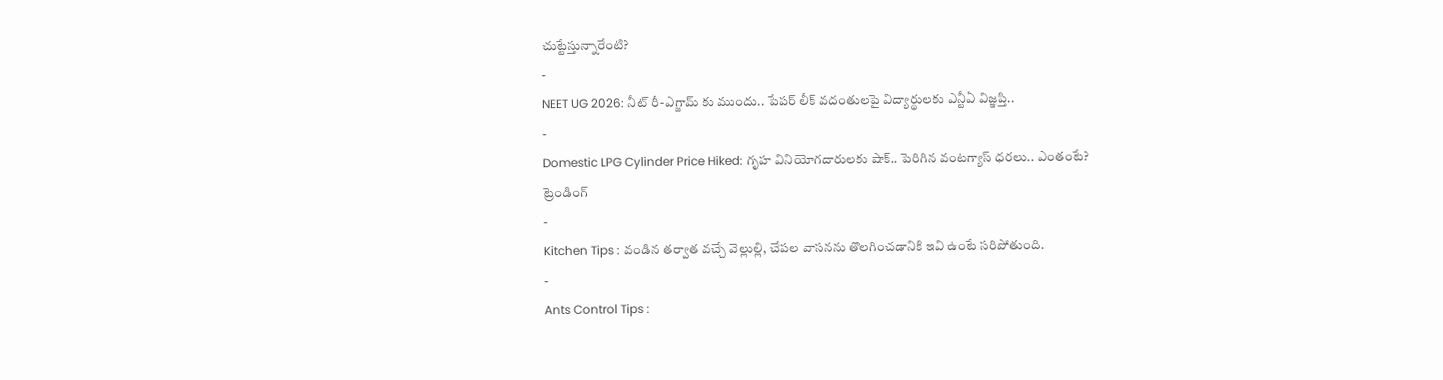చుట్టేస్తున్నారేంటి?
-
NEET UG 2026: నీట్ రీ-ఎగ్జామ్ కు ముందు.. పేపర్ లీక్ వదంతులపై విద్యార్థులకు ఎన్టీఏ విజ్ఞప్తి..
-
Domestic LPG Cylinder Price Hiked: గృహ వినియోగదారులకు షాక్.. పెరిగిన వంటగ్యాస్ ధరలు.. ఎంతంటే?
ట్రెండింగ్
-
Kitchen Tips : వండిన తర్వాత వచ్చే వెల్లుల్లి, చేపల వాసనను తొలగించడానికి ఇవి ఉంటే సరిపోతుంది.
-
Ants Control Tips :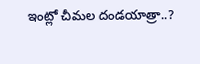ఇంట్లో చీమల దండయాత్రా..?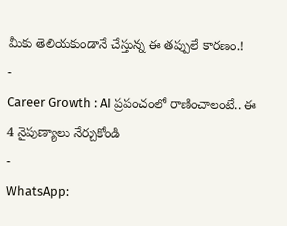మీకు తెలియకుండానే చేస్తున్న ఈ తప్పులే కారణం.!
-
Career Growth : AI ప్రపంచంలో రాణించాలంటే.. ఈ 4 నైపుణ్యాలు నేర్చుకోండి
-
WhatsApp: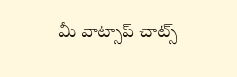మీ వాట్సాప్ చాట్స్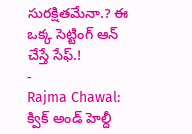సురక్షితమేనా.? ఈ ఒక్క సెట్టింగ్ ఆన్ చేస్తే సేఫ్.!
-
Rajma Chawal: క్విక్ అండ్ హెల్దీ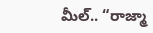మీల్.. “రాజ్మా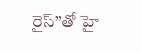రైస్”తో హై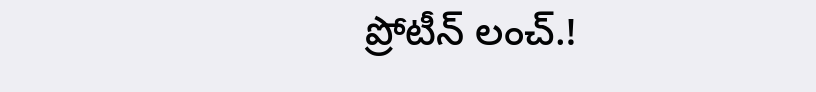ప్రోటీన్ లంచ్.!